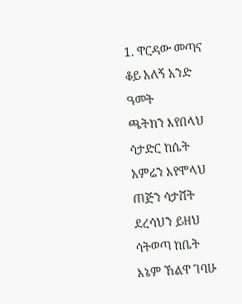1. ዋርዳው መጣና ቆይ አለኝ አንድ ዓመት
ጫትክን እየበላህ ሳታድር ከሴት
አምሬን እየሞላህ ጠጅን ሳታሸት
ደረሳህን ይዘህ ሳትወጣ ከቤት
እኔም ኸልዋ ገባሁ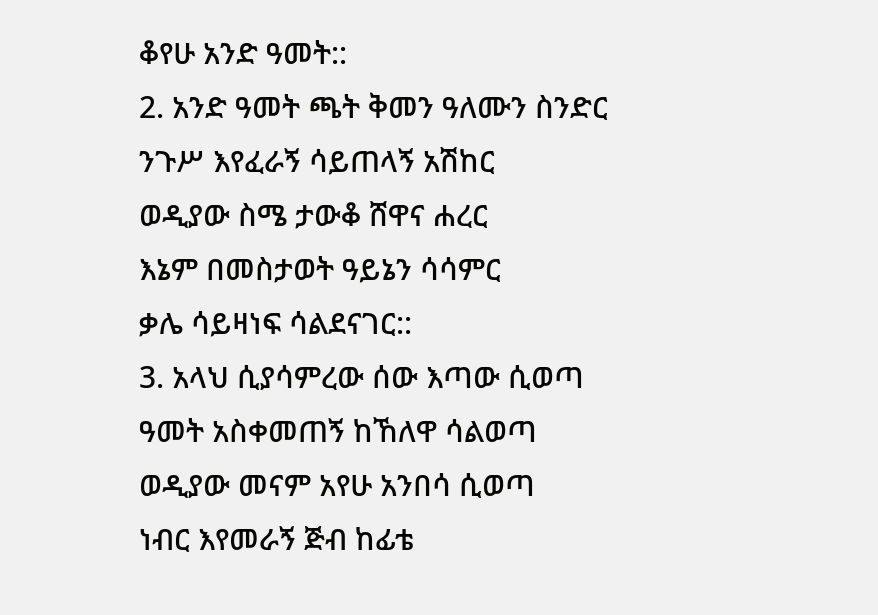ቆየሁ አንድ ዓመት::
2. አንድ ዓመት ጫት ቅመን ዓለሙን ስንድር
ንጉሥ እየፈራኝ ሳይጠላኝ አሽከር
ወዲያው ስሜ ታውቆ ሸዋና ሐረር
እኔም በመስታወት ዓይኔን ሳሳምር
ቃሌ ሳይዛነፍ ሳልደናገር::
3. አላህ ሲያሳምረው ሰው እጣው ሲወጣ
ዓመት አስቀመጠኝ ከኸለዋ ሳልወጣ
ወዲያው መናም አየሁ አንበሳ ሲወጣ
ነብር እየመራኝ ጅብ ከፊቴ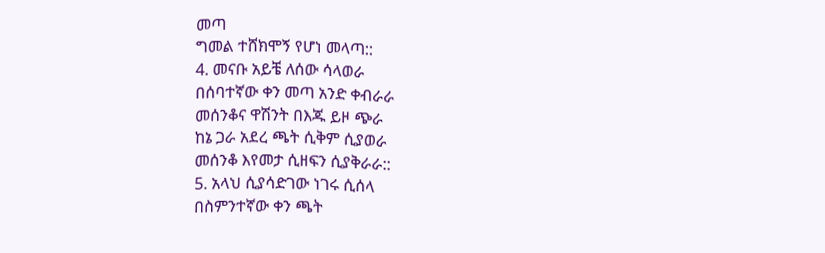መጣ
ግመል ተሸክሞኝ የሆነ መላጣ::
4. መናቡ አይቼ ለሰው ሳላወራ
በሰባተኛው ቀን መጣ አንድ ቀብራራ
መሰንቆና ዋሽንት በእጁ ይዞ ጭራ
ከኔ ጋራ አደረ ጫት ሲቅም ሲያወራ
መሰንቆ እየመታ ሲዘፍን ሲያቅራራ::
5. አላህ ሲያሳድገው ነገሩ ሲሰላ
በስምንተኛው ቀን ጫት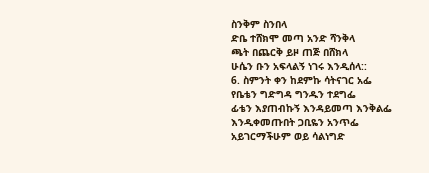ስንቅም ስንበላ
ድቤ ተሸክሞ መጣ አንድ ሻንቅላ
ጫት በጨርቅ ይዞ ጠጅ በሸክላ
ሁሴን ቡን አፍላልኝ ነገሩ እንዲሰላ::
6. ስምንት ቀን ከደምኩ ሳትናገር አፌ
የቤቴን ግድግዳ ግንዱን ተደግፌ
ፊቴን እያጠብኩኝ እንዳይመጣ እንቅልፌ
እንዲቀመጡበት ጋቢዬን አንጥፌ
አይገርማችሁም ወይ ሳልነግድ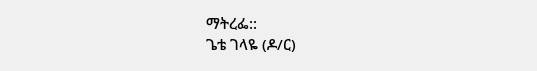ማትረፌ::
ጌቴ ገላዬ (ዶ/ር)